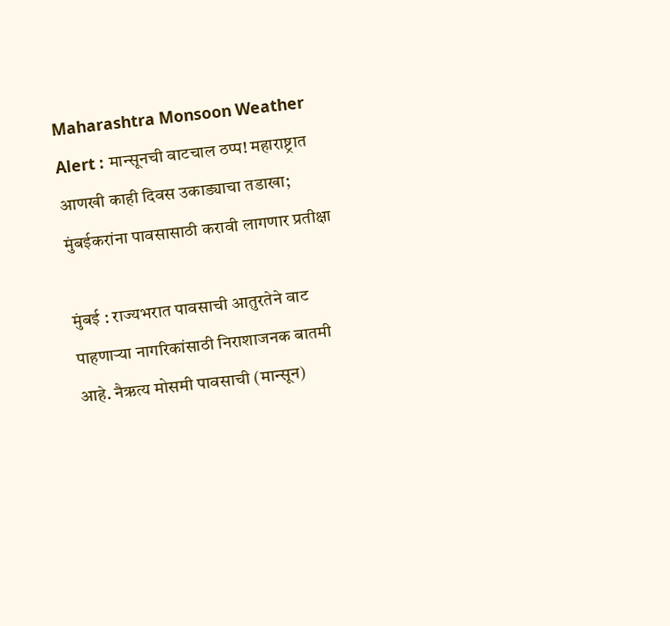Maharashtra Monsoon Weather Alert : मान्सूनची वाटचाल ठप्प! महाराष्ट्रात आणखी काही दिवस उकाड्याचा तडाखा; मुंबईकरांना पावसासाठी करावी लागणार प्रतीक्षा

मुंबई : राज्यभरात पावसाची आतुरतेने वाट पाहणाऱ्या नागरिकांसाठी निराशाजनक बातमी आहे. नैऋत्य मोसमी पावसाची (मान्सून)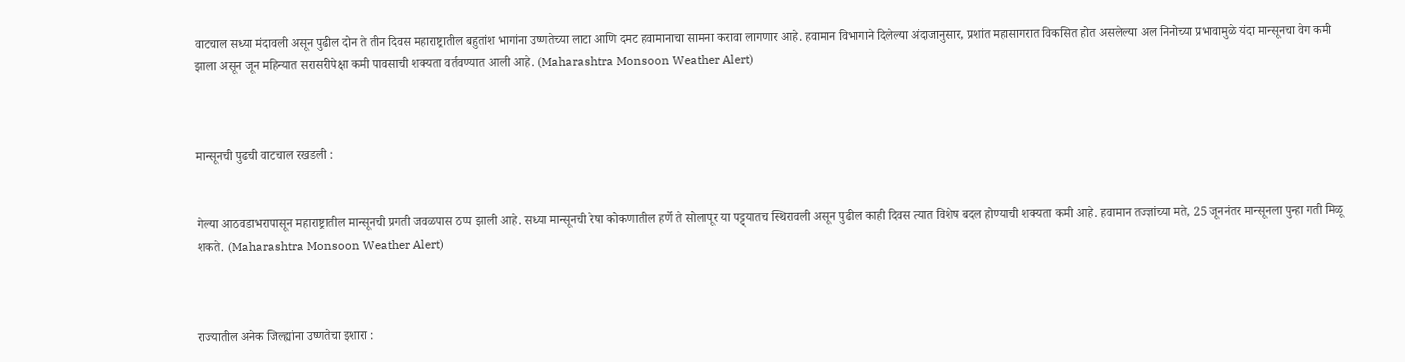वाटचाल सध्या मंदावली असून पुढील दोन ते तीन दिवस महाराष्ट्रातील बहुतांश भागांना उष्णतेच्या लाटा आणि दमट हवामानाचा सामना करावा लागणार आहे. हवामान विभागाने दिलेल्या अंदाजानुसार, प्रशांत महासागरात विकसित होत असलेल्या अल निनोच्या प्रभावामुळे यंदा मान्सूनचा वेग कमी झाला असून जून महिन्यात सरासरीपेक्षा कमी पावसाची शक्यता वर्तवण्यात आली आहे. (Maharashtra Monsoon Weather Alert)



मान्सूनची पुढची वाटचाल रखडली :


गेल्या आठवडाभरापासून महाराष्ट्रातील मान्सूनची प्रगती जवळपास ठप्प झाली आहे. सध्या मान्सूनची रेषा कोकणातील हर्णे ते सोलापूर या पट्ट्यातच स्थिरावली असून पुढील काही दिवस त्यात विशेष बदल होण्याची शक्यता कमी आहे. हवामान तज्ज्ञांच्या मते, 25 जूननंतर मान्सूनला पुन्हा गती मिळू शकते. (Maharashtra Monsoon Weather Alert)



राज्यातील अनेक जिल्ह्यांना उष्णतेचा इशारा :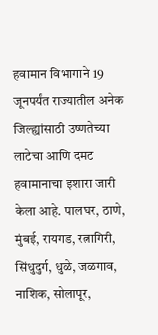हवामान विभागाने 19 जूनपर्यंत राज्यातील अनेक जिल्ह्यांसाठी उष्णतेच्या लाटेचा आणि दमट हवामानाचा इशारा जारी केला आहे. पालघर, ठाणे, मुंबई, रायगड, रत्नागिरी, सिंधुदुर्ग, धुळे, जळगाव, नाशिक, सोलापूर,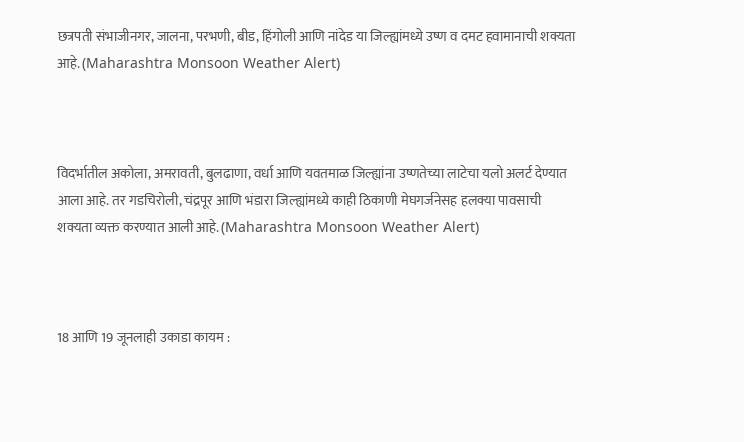छत्रपती संभाजीनगर, जालना, परभणी, बीड, हिंगोली आणि नांदेड या जिल्ह्यांमध्ये उष्ण व दमट हवामानाची शक्यता आहे. (Maharashtra Monsoon Weather Alert)



विदर्भातील अकोला, अमरावती, बुलढाणा, वर्धा आणि यवतमाळ जिल्ह्यांना उष्णतेच्या लाटेचा यलो अलर्ट देण्यात आला आहे. तर गडचिरोली, चंद्रपूर आणि भंडारा जिल्ह्यांमध्ये काही ठिकाणी मेघगर्जनेसह हलक्या पावसाची शक्यता व्यक्त करण्यात आली आहे. (Maharashtra Monsoon Weather Alert)



18 आणि 19 जूनलाही उकाडा कायम :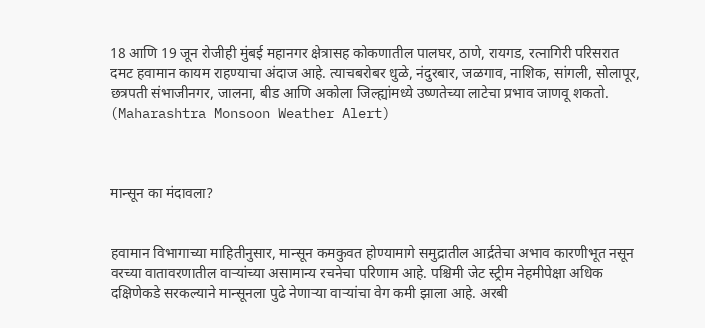18 आणि 19 जून रोजीही मुंबई महानगर क्षेत्रासह कोकणातील पालघर, ठाणे, रायगड, रत्नागिरी परिसरात दमट हवामान कायम राहण्याचा अंदाज आहे. त्याचबरोबर धुळे, नंदुरबार, जळगाव, नाशिक, सांगली, सोलापूर, छत्रपती संभाजीनगर, जालना, बीड आणि अकोला जिल्ह्यांमध्ये उष्णतेच्या लाटेचा प्रभाव जाणवू शकतो. (Maharashtra Monsoon Weather Alert)



मान्सून का मंदावला?


हवामान विभागाच्या माहितीनुसार, मान्सून कमकुवत होण्यामागे समुद्रातील आर्द्रतेचा अभाव कारणीभूत नसून वरच्या वातावरणातील वाऱ्यांच्या असामान्य रचनेचा परिणाम आहे. पश्चिमी जेट स्ट्रीम नेहमीपेक्षा अधिक दक्षिणेकडे सरकल्याने मान्सूनला पुढे नेणाऱ्या वाऱ्यांचा वेग कमी झाला आहे. अरबी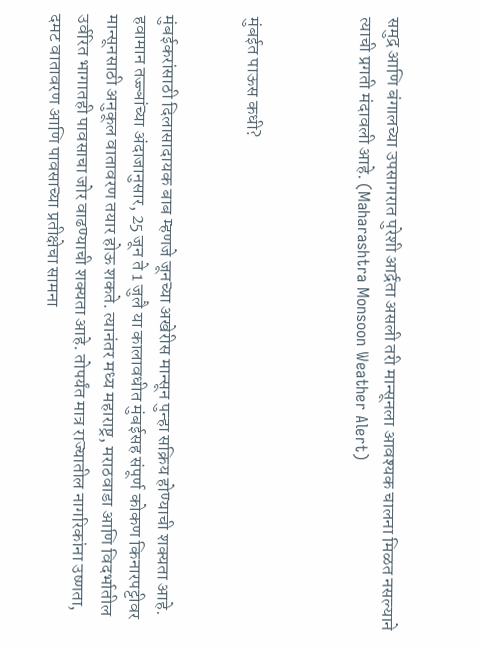समुद्र आणि बंगालच्या उपसागरात पुरेशी आर्द्रता असली तरी मान्सूनला आवश्यक चालना मिळत नसल्याने त्याची प्रगती मंदावली आहे. (Maharashtra Monsoon Weather Alert)



मुंबईत पाऊस कधी?


मुंबईकरांसाठी दिलासादायक बाब म्हणजे जूनच्या अखेरीस मान्सून पुन्हा सक्रिय होण्याची शक्यता आहे. हवामान तज्ज्ञांच्या अंदाजानुसार, 25 जून ते 1 जुलै या कालावधीत मुंबईसह संपूर्ण कोकण किनारपट्टीवर मान्सूनसाठी अनुकूल वातावरण तयार होऊ शकते. त्यानंतर मध्य महाराष्ट्र, मराठवाडा आणि विदर्भातील उर्वरित भागातही पावसाचा जोर वाढण्याची शक्यता आहे. तोपर्यंत मात्र राज्यातील नागरिकांना उष्णता, दमट वातावरण आणि पावसाच्या प्रतीक्षेचा सामना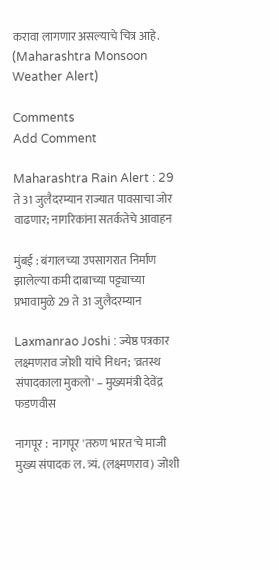करावा लागणार असल्याचे चित्र आहे. (Maharashtra Monsoon Weather Alert)

Comments
Add Comment

Maharashtra Rain Alert : 29 ते 31 जुलैदरम्यान राज्यात पावसाचा जोर वाढणार; नागरिकांना सतर्कतेचे आवाहन

मुंबई : बंगालच्या उपसागरात निर्माण झालेल्या कमी दाबाच्या पट्ट्याच्या प्रभावामुळे 29 ते 31 जुलैदरम्यान

Laxmanrao Joshi : ज्येष्ठ पत्रकार लक्ष्मणराव जोशी यांचे निधन; 'व्रतस्थ संपादकाला मुकलो' – मुख्यमंत्री देवेंद्र फडणवीस

नागपूर :  नागपूर 'तरुण भारत'चे माजी मुख्य संपादक ल. त्र्यं. (लक्ष्मणराव) जोशी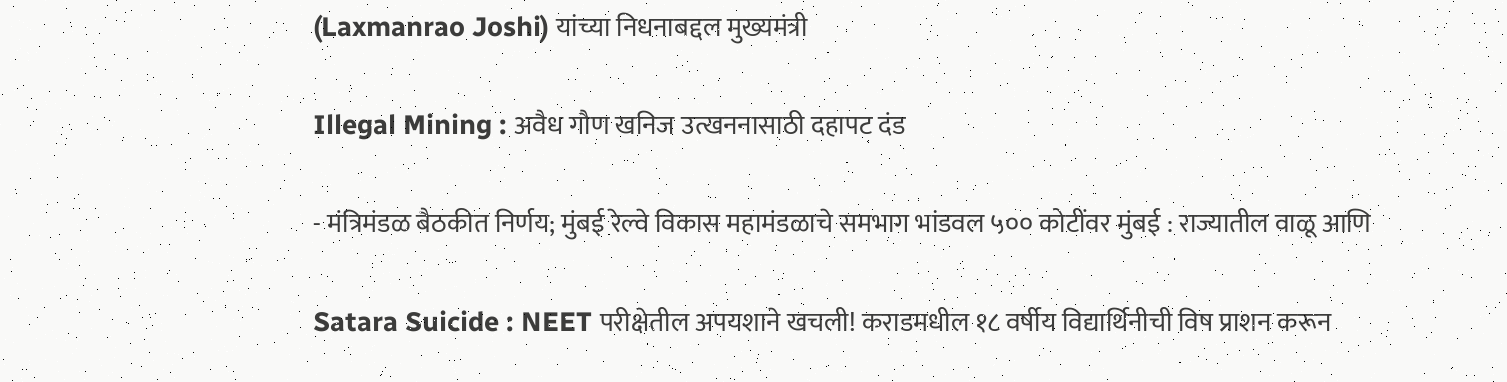(Laxmanrao Joshi) यांच्या निधनाबद्दल मुख्यमंत्री

Illegal Mining : अवैध गौण खनिज उत्खननासाठी दहापट दंड

- मंत्रिमंडळ बैठकीत निर्णय; मुंबई रेल्वे विकास महामंडळाचे समभाग भांडवल ५०० कोटींवर मुंबई : राज्यातील वाळू आणि

Satara Suicide : NEET परीक्षेतील अपयशाने खचली! कराडमधील १८ वर्षीय विद्यार्थिनीची विष प्राशन करून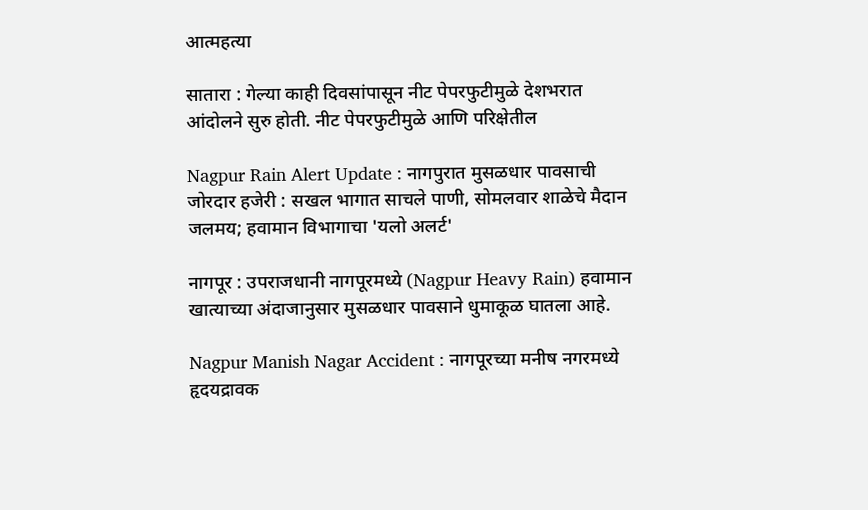आत्महत्या

सातारा : गेल्या काही दिवसांपासून नीट पेपरफुटीमुळे देशभरात आंदोलने सुरु होती. नीट पेपरफुटीमुळे आणि परिक्षेतील

Nagpur Rain Alert Update : नागपुरात मुसळधार पावसाची जोरदार हजेरी : सखल भागात साचले पाणी, सोमलवार शाळेचे मैदान जलमय; हवामान विभागाचा 'यलो अलर्ट'

नागपूर : उपराजधानी नागपूरमध्ये (Nagpur Heavy Rain) हवामान खात्याच्या अंदाजानुसार मुसळधार पावसाने धुमाकूळ घातला आहे.

Nagpur Manish Nagar Accident : नागपूरच्या मनीष नगरमध्ये हृदयद्रावक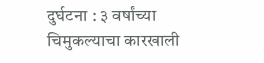दुर्घटना : ३ वर्षांच्या चिमुकल्याचा कारखाली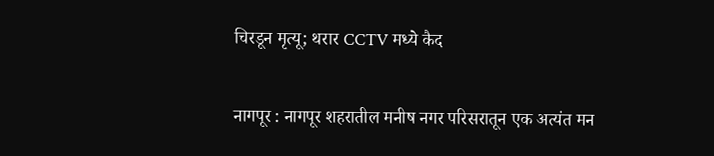चिरडून मृत्यू; थरार CCTV मध्ये कैद

नागपूर : नागपूर शहरातील मनीष नगर परिसरातून एक अत्यंत मन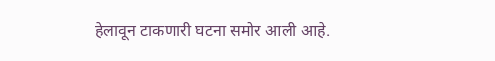हेलावून टाकणारी घटना समोर आली आहे.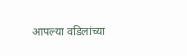आपल्या वडिलांच्या